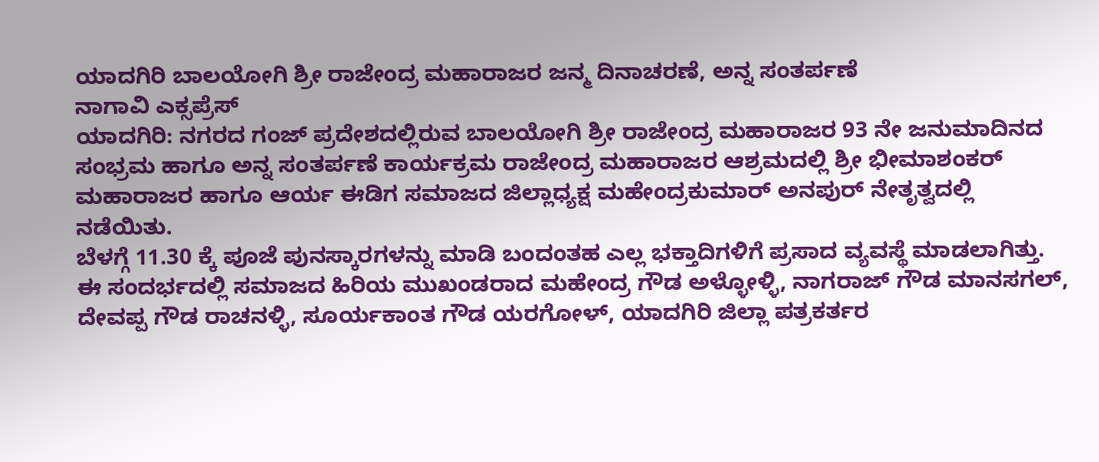ಯಾದಗಿರಿ ಬಾಲಯೋಗಿ ಶ್ರೀ ರಾಜೇಂದ್ರ ಮಹಾರಾಜರ ಜನ್ಮ ದಿನಾಚರಣೆ, ಅನ್ನ ಸಂತರ್ಪಣೆ
ನಾಗಾವಿ ಎಕ್ಸಪ್ರೆಸ್
ಯಾದಗಿರಿ: ನಗರದ ಗಂಜ್ ಪ್ರದೇಶದಲ್ಲಿರುವ ಬಾಲಯೋಗಿ ಶ್ರೀ ರಾಜೇಂದ್ರ ಮಹಾರಾಜರ 93 ನೇ ಜನುಮಾದಿನದ ಸಂಭ್ರಮ ಹಾಗೂ ಅನ್ನ ಸಂತರ್ಪಣೆ ಕಾರ್ಯಕ್ರಮ ರಾಜೇಂದ್ರ ಮಹಾರಾಜರ ಆಶ್ರಮದಲ್ಲಿ ಶ್ರೀ ಭೀಮಾಶಂಕರ್ ಮಹಾರಾಜರ ಹಾಗೂ ಆರ್ಯ ಈಡಿಗ ಸಮಾಜದ ಜಿಲ್ಲಾಧ್ಯಕ್ಷ ಮಹೇಂದ್ರಕುಮಾರ್ ಅನಪುರ್ ನೇತೃತ್ವದಲ್ಲಿ ನಡೆಯಿತು.
ಬೆಳಗ್ಗೆ 11.30 ಕ್ಕೆ ಪೂಜೆ ಪುನಸ್ಕಾರಗಳನ್ನು ಮಾಡಿ ಬಂದಂತಹ ಎಲ್ಲ ಭಕ್ತಾದಿಗಳಿಗೆ ಪ್ರಸಾದ ವ್ಯವಸ್ಥೆ ಮಾಡಲಾಗಿತ್ತು.
ಈ ಸಂದರ್ಭದಲ್ಲಿ ಸಮಾಜದ ಹಿರಿಯ ಮುಖಂಡರಾದ ಮಹೇಂದ್ರ ಗೌಡ ಅಳ್ಳೋಳ್ಳಿ, ನಾಗರಾಜ್ ಗೌಡ ಮಾನಸಗಲ್, ದೇವಪ್ಪ ಗೌಡ ರಾಚನಳ್ಳಿ, ಸೂರ್ಯಕಾಂತ ಗೌಡ ಯರಗೋಳ್, ಯಾದಗಿರಿ ಜಿಲ್ಲಾ ಪತ್ರಕರ್ತರ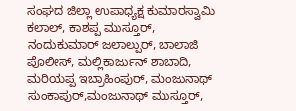ಸಂಘದ ಜಿಲ್ಲಾ ಉಪಾಧ್ಯಕ್ಷ ಕುಮಾರಸ್ವಾಮಿ ಕಲಾಲ್, ಕಾಶಪ್ಪ ಮುಸ್ತೂರ್, ನಂದುಕುಮಾರ್ ಜಲಾಲ್ಪುರ್, ಬಾಲಾಜಿ ಪೊಲೀಸ್, ಮಲ್ಲಿಕಾರ್ಜುನ್ ಶಾಬಾದಿ, ಮರಿಯಪ್ಪ ಇಬ್ರಾಹಿಂಪುರ್, ಮಂಜುನಾಥ್ ಸುಂಕಾಪುರ್,ಮಂಜುನಾಥ್ ಮುಸ್ತೂರ್,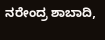ನರೇಂದ್ರ ಶಾಬಾದಿ,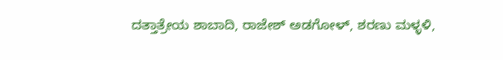ದತ್ತಾತ್ರೇಯ ಶಾಬಾದಿ, ರಾಜೇಶ್ ಅಡಗೋಳ್, ಶರಣು ಮಳ್ಳಳಿ,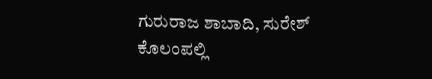ಗುರುರಾಜ ಶಾಬಾದಿ, ಸುರೇಶ್ ಕೊಲಂಪಲ್ಲಿ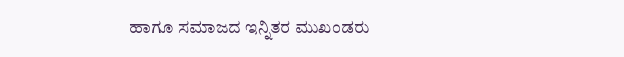ಹಾಗೂ ಸಮಾಜದ ಇನ್ನಿತರ ಮುಖಂಡರು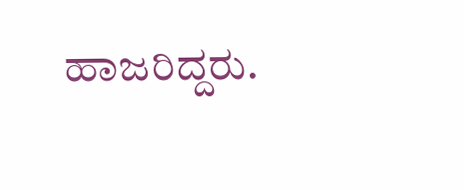ಹಾಜರಿದ್ದರು.